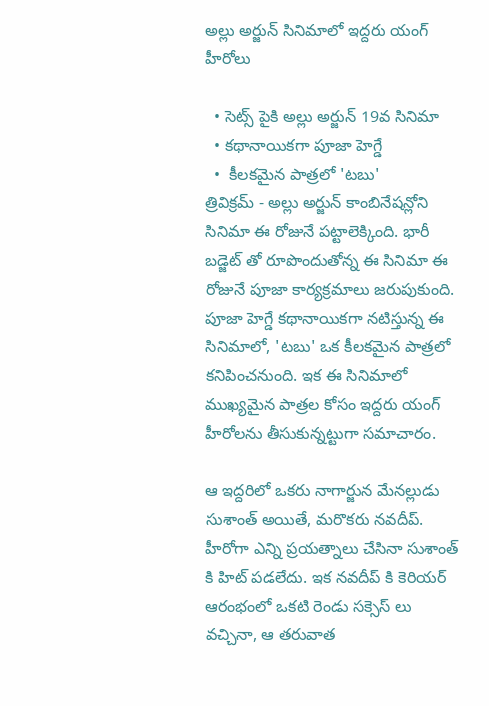అల్లు అర్జున్ సినిమాలో ఇద్దరు యంగ్ హీరోలు

  • సెట్స్ పైకి అల్లు అర్జున్ 19వ సినిమా
  • కథానాయికగా పూజా హెగ్డే
  •  కీలకమైన పాత్రలో 'టబు'
త్రివిక్రమ్ - అల్లు అర్జున్ కాంబినేషన్లోని సినిమా ఈ రోజునే పట్టాలెక్కింది. భారీ బడ్జెట్ తో రూపొందుతోన్న ఈ సినిమా ఈ రోజునే పూజా కార్యక్రమాలు జరుపుకుంది. పూజా హెగ్డే కథానాయికగా నటిస్తున్న ఈ సినిమాలో, 'టబు' ఒక కీలకమైన పాత్రలో కనిపించనుంది. ఇక ఈ సినిమాలో ముఖ్యమైన పాత్రల కోసం ఇద్దరు యంగ్ హీరోలను తీసుకున్నట్టుగా సమాచారం.

ఆ ఇద్దరిలో ఒకరు నాగార్జున మేనల్లుడు సుశాంత్ అయితే, మరొకరు నవదీప్. హీరోగా ఎన్ని ప్రయత్నాలు చేసినా సుశాంత్ కి హిట్ పడలేదు. ఇక నవదీప్ కి కెరియర్ ఆరంభంలో ఒకటి రెండు సక్సెస్ లు వచ్చినా, ఆ తరువాత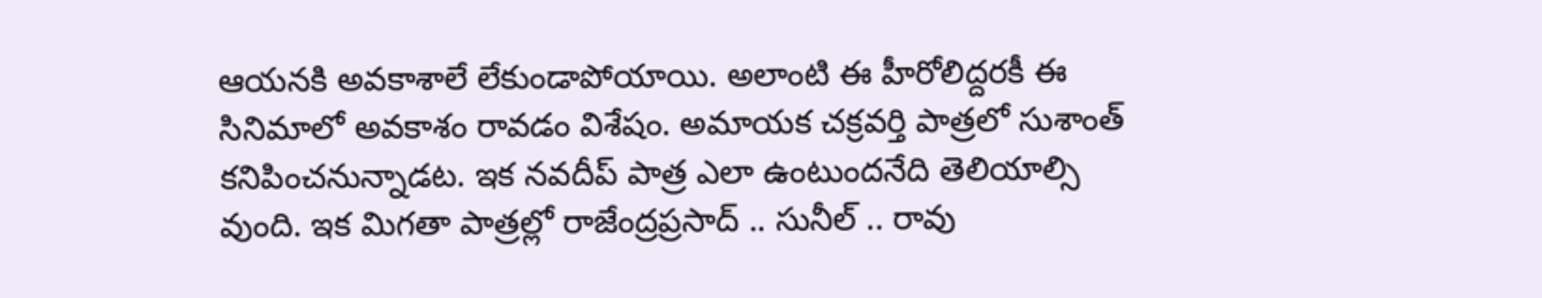ఆయనకి అవకాశాలే లేకుండాపోయాయి. అలాంటి ఈ హీరోలిద్దరకీ ఈ సినిమాలో అవకాశం రావడం విశేషం. అమాయక చక్రవర్తి పాత్రలో సుశాంత్ కనిపించనున్నాడట. ఇక నవదీప్ పాత్ర ఎలా ఉంటుందనేది తెలియాల్సి వుంది. ఇక మిగతా పాత్రల్లో రాజేంద్రప్రసాద్ .. సునీల్ .. రావు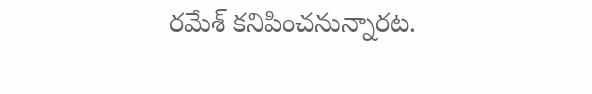రమేశ్ కనిపించనున్నారట.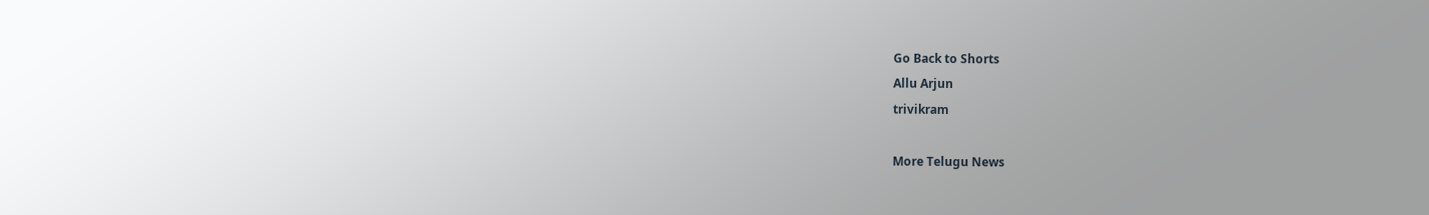Go Back to Shorts
Allu Arjun
trivikram

More Telugu News